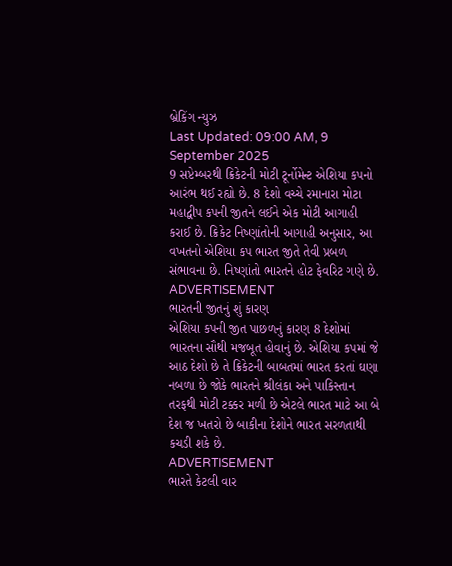બ્રેકિંગ ન્યુઝ
Last Updated: 09:00 AM, 9 September 2025
9 સપ્ટેમ્બરથી ક્રિકેટની મોટી ટૂર્નોમેન્ટ એશિયા કપનો આરંભ થઈ રહ્યો છે. 8 દેશો વચ્ચે રમાનારા મોટા મહાદ્વીપ કપની જીતને લઈને એક મોટી આગાહી કરાઈ છે. ક્રિકેટ નિષ્ણાંતોની આગાહી અનુસાર, આ વખતનો એશિયા કપ ભારત જીતે તેવી પ્રબળ સંભાવના છે. નિષ્ણાંતો ભારતને હોટ ફેવરિટ ગણે છે.
ADVERTISEMENT
ભારતની જીતનું શું કારણ
એશિયા કપની જીત પાછળનું કારણ 8 દેશોમાં ભારતના સૌથી મજબૂત હોવાનું છે. એશિયા કપમાં જે આઠ દેશો છે તે ક્રિકેટની બાબતમાં ભારત કરતાં ઘણા નબળા છે જોકે ભારતને શ્રીલંકા અને પાકિસ્તાન તરફથી મોટી ટક્કર મળી છે એટલે ભારત માટે આ બે દેશ જ ખતરો છે બાકીના દેશોને ભારત સરળતાથી કચડી શકે છે.
ADVERTISEMENT
ભારતે કેટલી વાર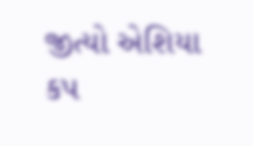જીત્યો એશિયા કપ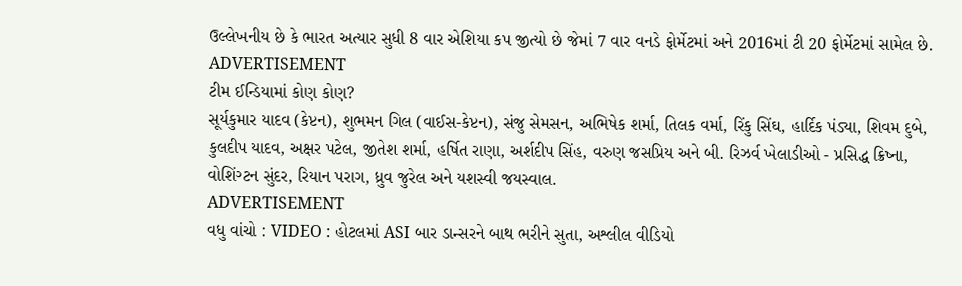ઉલ્લેખનીય છે કે ભારત અત્યાર સુધી 8 વાર એશિયા કપ જીત્યો છે જેમાં 7 વાર વનડે ફોર્મેટમાં અને 2016માં ટી 20 ફોર્મેટમાં સામેલ છે.
ADVERTISEMENT
ટીમ ઈન્ડિયામાં કોણ કોણ?
સૂર્યકુમાર યાદવ (કેપ્ટન), શુભમન ગિલ (વાઈસ-કેપ્ટન), સંજુ સેમસન, અભિષેક શર્મા, તિલક વર્મા, રિંકુ સિંઘ, હાર્દિક પંડ્યા, શિવમ દુબે, કુલદીપ યાદવ, અક્ષર પટેલ, જીતેશ શર્મા, હર્ષિત રાણા, અર્શદીપ સિંહ, વરુણ જસપ્રિય અને બી. રિઝર્વ ખેલાડીઓ - પ્રસિદ્ધ ક્રિષ્ના, વોશિંગ્ટન સુંદર, રિયાન પરાગ, ધ્રુવ જુરેલ અને યશસ્વી જયસ્વાલ.
ADVERTISEMENT
વધુ વાંચો : VIDEO : હોટલમાં ASI બાર ડાન્સરને બાથ ભરીને સુતા, અશ્લીલ વીડિયો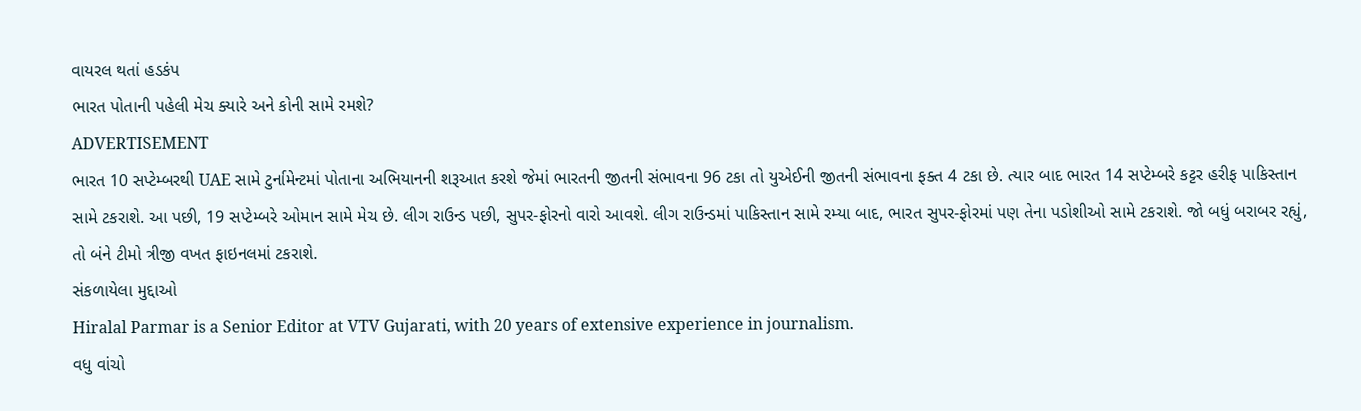વાયરલ થતાં હડકંપ
ભારત પોતાની પહેલી મેચ ક્યારે અને કોની સામે રમશે?
ADVERTISEMENT
ભારત 10 સપ્ટેમ્બરથી UAE સામે ટુર્નામેન્ટમાં પોતાના અભિયાનની શરૂઆત કરશે જેમાં ભારતની જીતની સંભાવના 96 ટકા તો યુએઈની જીતની સંભાવના ફક્ત 4 ટકા છે. ત્યાર બાદ ભારત 14 સપ્ટેમ્બરે કટ્ટર હરીફ પાકિસ્તાન સામે ટકરાશે. આ પછી, 19 સપ્ટેમ્બરે ઓમાન સામે મેચ છે. લીગ રાઉન્ડ પછી, સુપર-ફોરનો વારો આવશે. લીગ રાઉન્ડમાં પાકિસ્તાન સામે રમ્યા બાદ, ભારત સુપર-ફોરમાં પણ તેના પડોશીઓ સામે ટકરાશે. જો બધું બરાબર રહ્યું, તો બંને ટીમો ત્રીજી વખત ફાઇનલમાં ટકરાશે.
સંકળાયેલા મુદ્દાઓ
Hiralal Parmar is a Senior Editor at VTV Gujarati, with 20 years of extensive experience in journalism.
વધુ વાંચો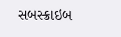સબસ્ક્રાઇબ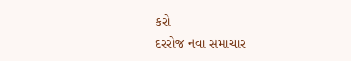કરો
દરરોજ નવા સમાચાર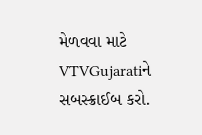મેળવવા માટે VTVGujaratiને સબસ્ક્રાઈબ કરો.